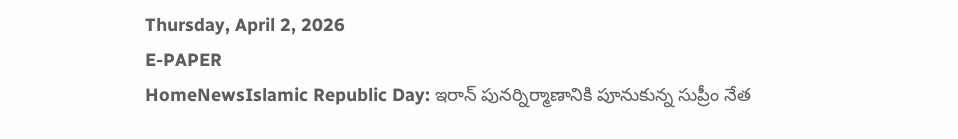Thursday, April 2, 2026
E-PAPER
HomeNewsIslamic Republic Day: ఇరాన్‌ పునర్నిర్మాణానికి పూనుకున్న సుప్రీం నేత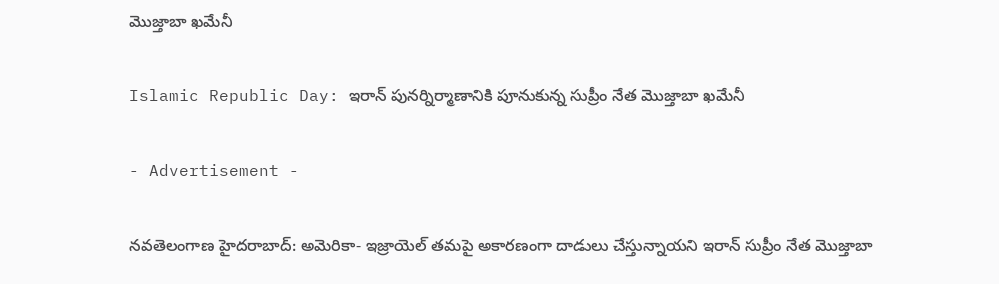మొజ్తాబా ఖమేనీ

Islamic Republic Day: ఇరాన్‌ పునర్నిర్మాణానికి పూనుకున్న సుప్రీం నేత మొజ్తాబా ఖమేనీ

- Advertisement -

నవతెలంగాణ హైదరాబాద్: అమెరికా- ఇజ్రాయెల్‌ తమపై అకారణంగా దాడులు చేస్తున్నాయని ఇరాన్‌ సుప్రీం నేత మొజ్తాబా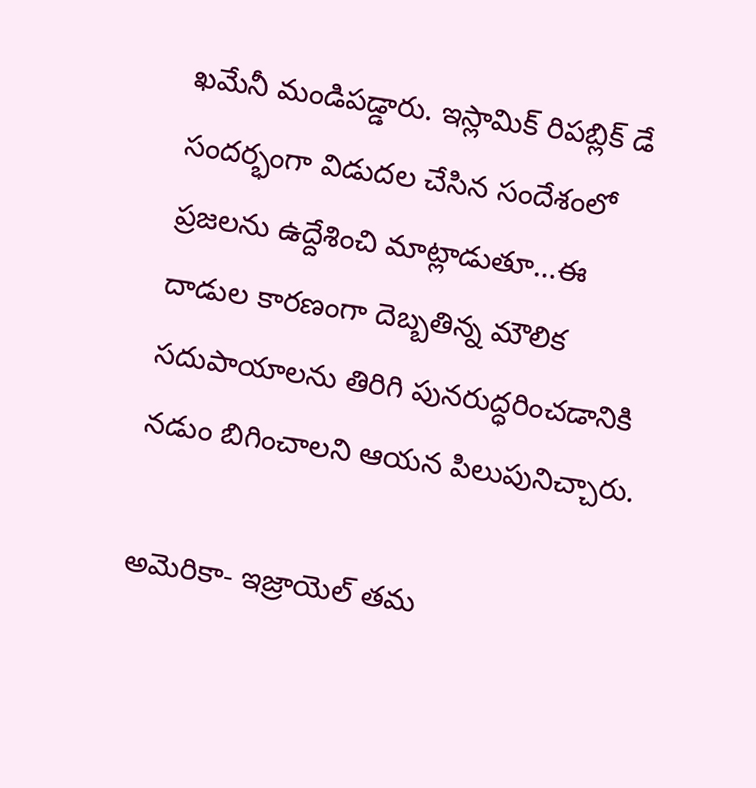ఖమేనీ మండిపడ్డారు. ఇస్లామిక్‌ రిపబ్లిక్‌ డే సందర్భంగా విడుదల చేసిన సందేశంలో ప్రజలను ఉద్దేశించి మాట్లాడుతూ…ఈ దాడుల కారణంగా దెబ్బతిన్న మౌలిక సదుపాయాలను తిరిగి పునరుద్ధరించడానికి నడుం బిగించాలని ఆయన పిలుపునిచ్చారు.

అమెరికా- ఇజ్రాయెల్‌ తమ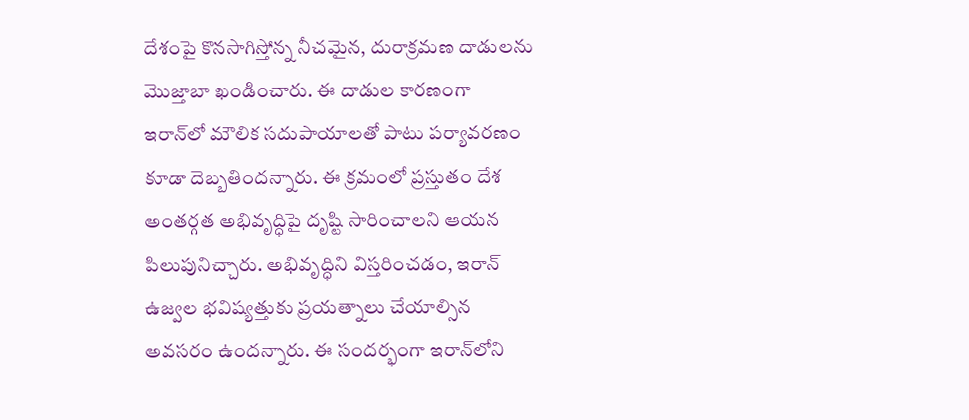దేశంపై కొనసాగిస్తోన్న నీచమైన, దురాక్రమణ దాడులను మొజ్తాబా ఖండించారు. ఈ దాడుల కారణంగా ఇరాన్‌లో మౌలిక సదుపాయాలతో పాటు పర్యావరణం కూడా దెబ్బతిందన్నారు. ఈ క్రమంలో ప్రస్తుతం దేశ అంతర్గత అభివృద్ధిపై దృష్టి సారించాలని ఆయన పిలుపునిచ్చారు. అభివృద్ధిని విస్తరించడం, ఇరాన్‌ ఉజ్వల భవిష్యత్తుకు ప్రయత్నాలు చేయాల్సిన అవసరం ఉందన్నారు. ఈ సందర్భంగా ఇరాన్‌లోని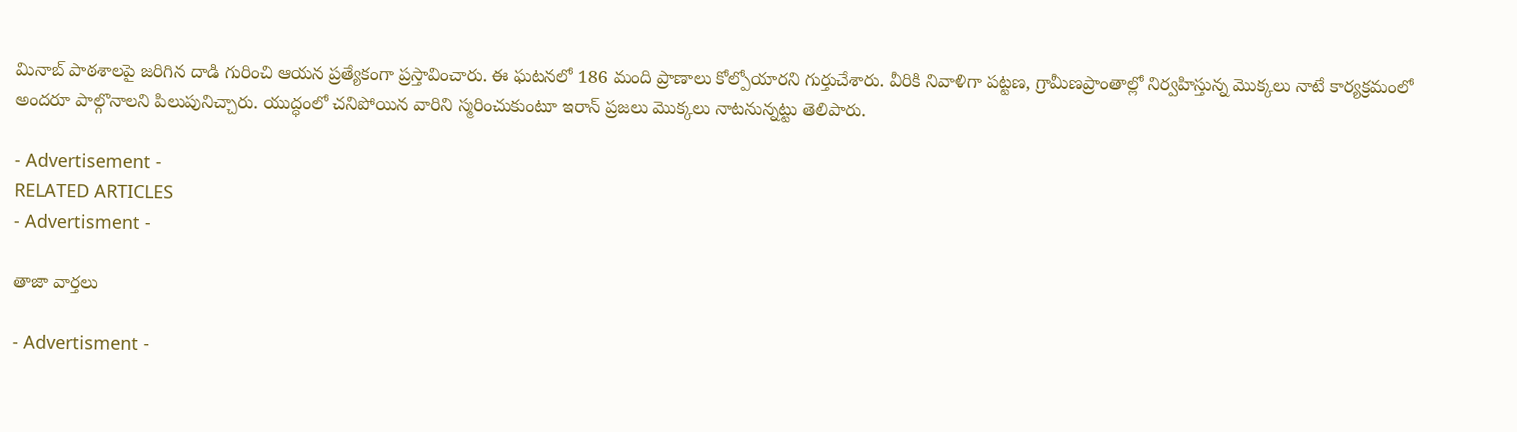మినాబ్‌ పాఠశాలపై జరిగిన దాడి గురించి ఆయన ప్రత్యేకంగా ప్రస్తావించారు. ఈ ఘటనలో 186 మంది ప్రాణాలు కోల్పోయారని గుర్తుచేశారు. వీరికి నివాళిగా పట్టణ, గ్రామీణప్రాంతాల్లో నిర్వహిస్తున్న మొక్కలు నాటే కార్యక్రమంలో అందరూ పాల్గొనాలని పిలుపునిచ్చారు. యుద్ధంలో చనిపోయిన వారిని స్మరించుకుంటూ ఇరాన్‌ ప్రజలు మొక్కలు నాటనున్నట్టు తెలిపారు.

- Advertisement -
RELATED ARTICLES
- Advertisment -

తాజా వార్తలు

- Advertisment -